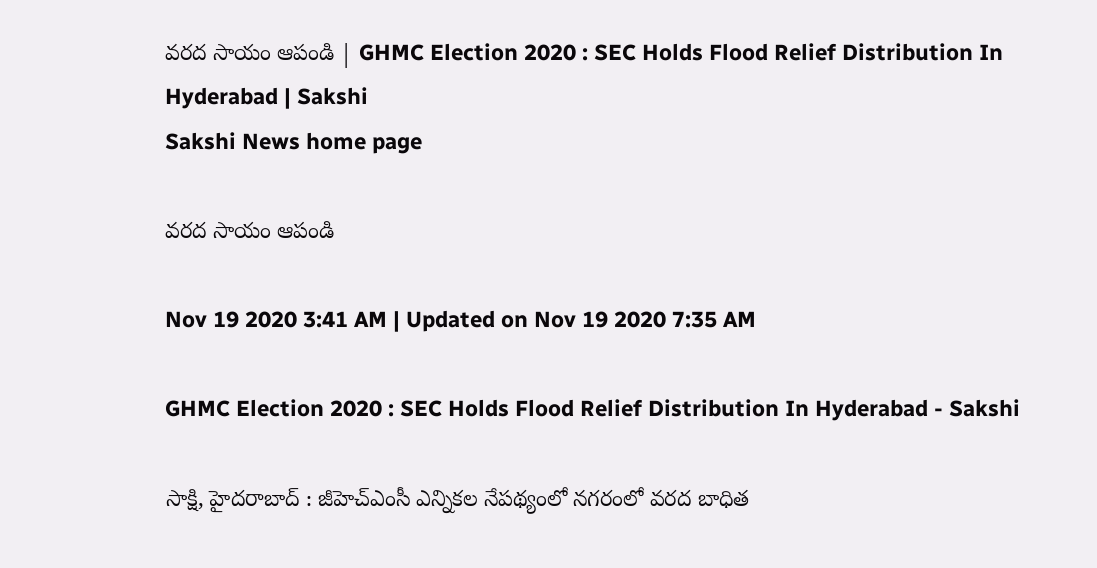వరద సాయం ఆపండి | GHMC Election 2020 : SEC Holds Flood Relief Distribution In Hyderabad | Sakshi
Sakshi News home page

వరద సాయం ఆపండి

Nov 19 2020 3:41 AM | Updated on Nov 19 2020 7:35 AM

GHMC Election 2020 : SEC Holds Flood Relief Distribution In Hyderabad - Sakshi

సాక్షి, హైదరాబాద్ ‌: జీహెచ్‌ఎంసీ ఎన్నికల నేపథ్యంలో నగరంలో వరద బాధిత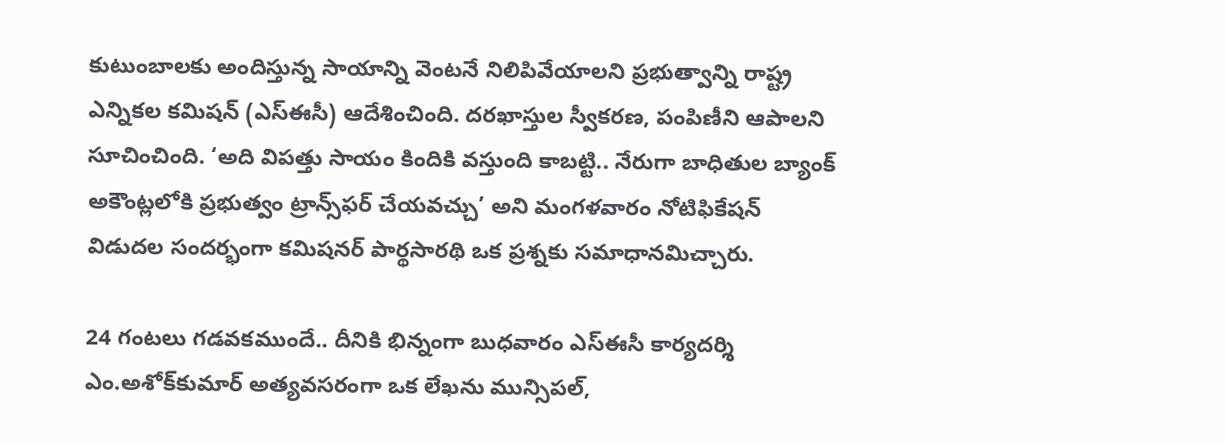కుటుంబాలకు అందిస్తున్న సాయాన్ని వెంటనే నిలిపివేయాలని ప్రభుత్వాన్ని రాష్ట్ర ఎన్నికల కమిషన్‌ (ఎస్‌ఈసీ) ఆదేశించింది. దరఖాస్తుల స్వీకరణ, పంపిణీని ఆపాలని సూచించింది. ‘అది విపత్తు సాయం కిందికి వస్తుంది కాబట్టి.. నేరుగా బాధితుల బ్యాంక్‌ అకౌంట్లలోకి ప్రభుత్వం ట్రాన్స్‌ఫర్‌ చేయవచ్చు’ అని మంగళవారం నోటిఫికేషన్‌ విడుదల సందర్భంగా కమిషనర్‌ పార్థసారథి ఒక ప్రశ్నకు సమాధానమిచ్చారు.

24 గంటలు గడవకముందే.. దీనికి భిన్నంగా బుధవారం ఎస్‌ఈసీ కార్యదర్శి ఎం.అశోక్‌కుమార్‌ అత్యవసరంగా ఒక లేఖను మున్సిపల్,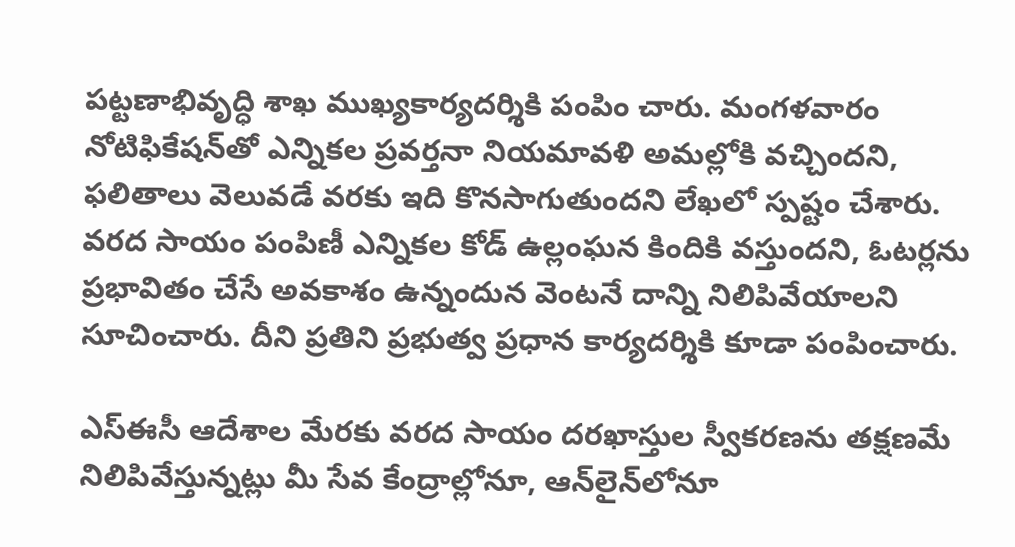పట్టణాభివృద్ధి శాఖ ముఖ్యకార్యదర్శికి పంపిం చారు. మంగళవారం నోటిఫికేషన్‌తో ఎన్నికల ప్రవర్తనా నియమావళి అమల్లోకి వచ్చిందని, ఫలితాలు వెలువడే వరకు ఇది కొనసాగుతుందని లేఖలో స్పష్టం చేశారు. వరద సాయం పంపిణీ ఎన్నికల కోడ్‌ ఉల్లంఘన కిందికి వస్తుందని, ఓటర్లను ప్రభావితం చేసే అవకాశం ఉన్నందున వెంటనే దాన్ని నిలిపివేయాలని సూచించారు. దీని ప్రతిని ప్రభుత్వ ప్రధాన కార్యదర్శికి కూడా పంపించారు.

ఎస్‌ఈసీ ఆదేశాల మేరకు వరద సాయం దరఖాస్తుల స్వీకరణను తక్షణమే నిలిపివేస్తున్నట్లు మీ సేవ కేంద్రాల్లోనూ, ఆన్‌లైన్‌లోనూ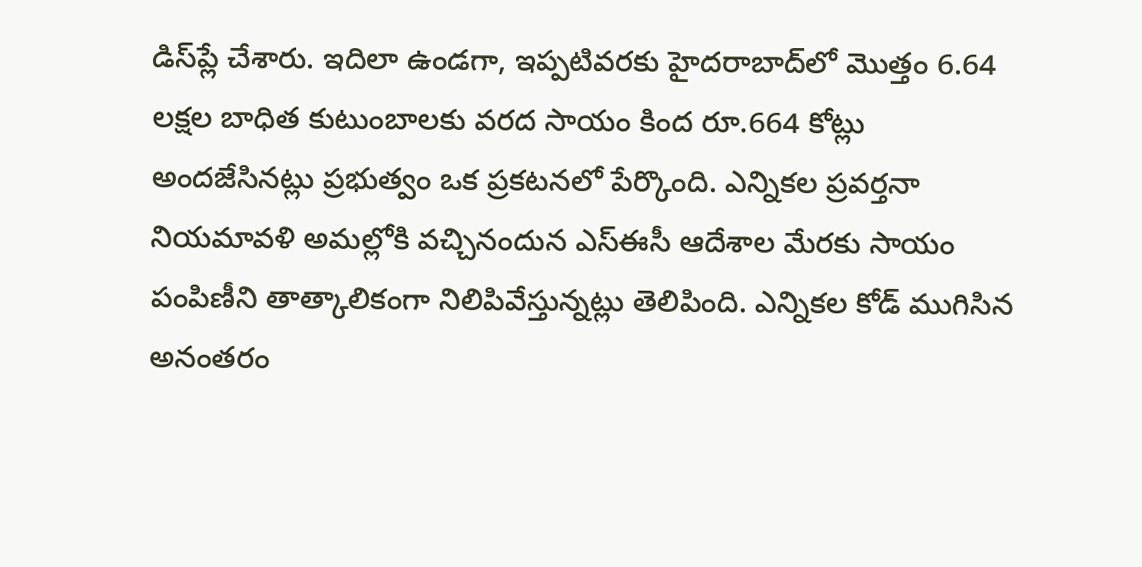డిస్‌ప్లే చేశారు. ఇదిలా ఉండగా, ఇప్పటివరకు హైదరాబాద్‌లో మొత్తం 6.64 లక్షల బాధిత కుటుంబాలకు వరద సాయం కింద రూ.664 కోట్లు అందజేసినట్లు ప్రభుత్వం ఒక ప్రకటనలో పేర్కొంది. ఎన్నికల ప్రవర్తనా నియమావళి అమల్లోకి వచ్చినందున ఎస్‌ఈసీ ఆదేశాల మేరకు సాయం పంపిణీని తాత్కాలికంగా నిలిపివేస్తున్నట్లు తెలిపింది. ఎన్నికల కోడ్‌ ముగిసిన అనంతరం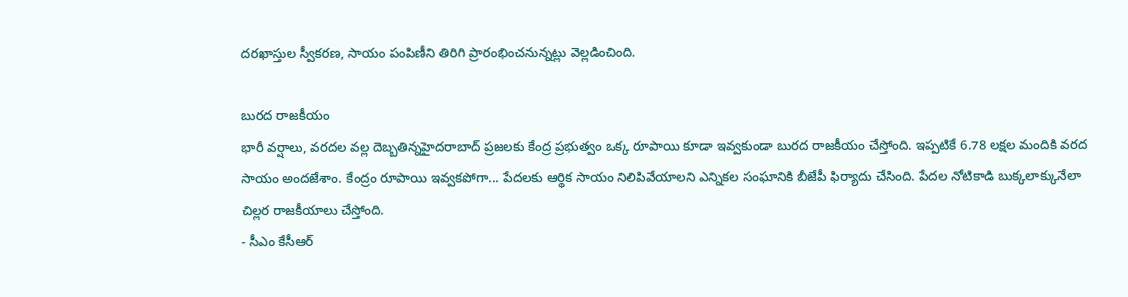దరఖాస్తుల స్వీకరణ, సాయం పంపిణీని తిరిగి ప్రారంభించనున్నట్లు వెల్లడించింది.

బురద రాజకీయం
భారీ వర్షాలు, వరదల వల్ల దెబ్బతిన్నహైదరాబాద్‌ ప్రజలకు కేంద్ర ప్రభుత్వం ఒక్క రూపాయి కూడా ఇవ్వకుండా బురద రాజకీయం చేస్తోంది. ఇప్పటికే 6.78 లక్షల మందికి వరద సాయం అందజేశాం. కేంద్రం రూపాయి ఇవ్వకపోగా... పేదలకు ఆర్థిక సాయం నిలిపివేయాలని ఎన్నికల సంఘానికి బీజేపీ ఫిర్యాదు చేసింది. పేదల నోటికాడి బుక్కలాక్కునేలా చిల్లర రాజకీయాలు చేస్తోంది.
- సీఎం కేసీఆర్‌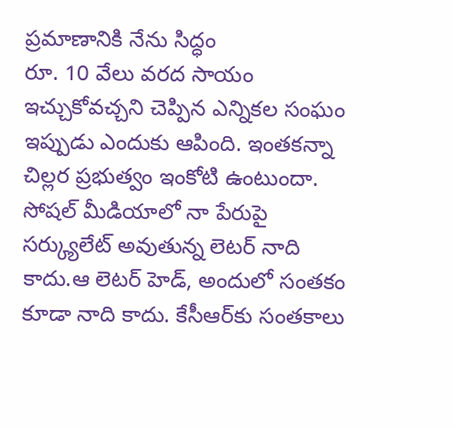ప్రమాణానికి నేను సిద్ధం
రూ. 10 వేలు వరద సాయం ఇచ్చుకోవచ్చని చెప్పిన ఎన్నికల సంఘం ఇప్పుడు ఎందుకు ఆపింది. ఇంతకన్నా చిల్లర ప్రభుత్వం ఇంకోటి ఉంటుందా. సోషల్‌ మీడియాలో నా పేరుపై సర్క్యులేట్‌ అవుతున్న లెటర్‌ నాది కాదు.ఆ లెటర్‌ హెడ్, అందులో సంతకం కూడా నాది కాదు. కేసీఆర్‌కు సంతకాలు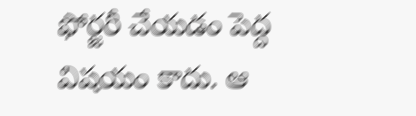ఫోర్జరీ చేయడం పెద్ద విషయం కాదు. ఆ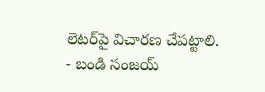లెటర్‌పై విచారణ చేపట్టాలి.
- బండి సంజయ్‌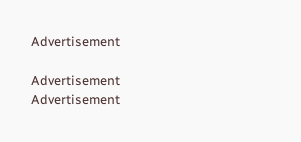Advertisement

Advertisement
Advertisement